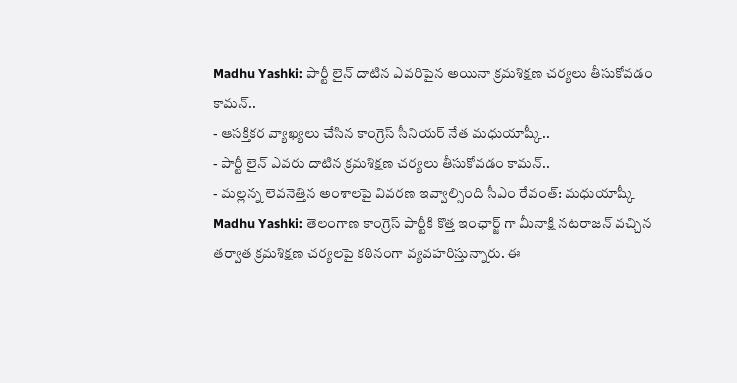Madhu Yashki: పార్టీ లైన్ దాటిన ఎవరిపైన అయినా క్రమశిక్షణ చర్యలు తీసుకోవడం కామన్..
- ఆసక్తికర వ్యాఖ్యలు చేసిన కాంగ్రెస్ సీనియర్ నేత మధుయాష్కీ..
- పార్టీ లైన్ ఎవరు దాటిన క్రమశిక్షణ చర్యలు తీసుకోవడం కామన్..
- మల్లన్న లెవనెత్తిన అంశాలపై వివరణ ఇవ్వాల్సింది సీఎం రేవంత్: మధుయాష్కీ
Madhu Yashki: తెలంగాణ కాంగ్రెస్ పార్టీకి కొత్త ఇంఛార్జ్ గా మీనాక్షి నటరాజన్ వచ్చిన తర్వాత క్రమశిక్షణ చర్యలపై కఠినంగా వ్యవహరిస్తున్నారు. ఈ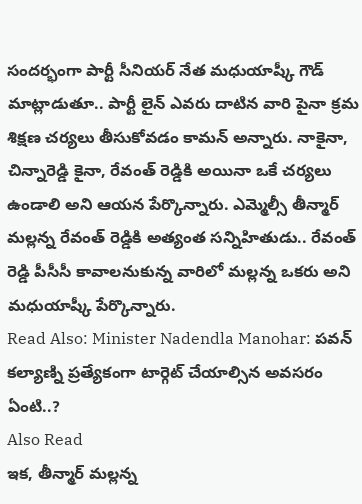సందర్భంగా పార్టీ సీనియర్ నేత మధుయాష్కీ గౌడ్ మాట్లాడుతూ.. పార్టీ లైన్ ఎవరు దాటిన వారి పైనా క్రమ శిక్షణ చర్యలు తీసుకోవడం కామన్ అన్నారు. నాకైనా, చిన్నారెడ్డి కైనా, రేవంత్ రెడ్డికి అయినా ఒకే చర్యలు ఉండాలి అని ఆయన పేర్కొన్నారు. ఎమ్మెల్సీ తీన్మార్ మల్లన్న రేవంత్ రెడ్డికి అత్యంత సన్నిహితుడు.. రేవంత్ రెడ్డి పీసీసీ కావాలనుకున్న వారిలో మల్లన్న ఒకరు అని మధుయాష్కీ పేర్కొన్నారు.
Read Also: Minister Nadendla Manohar: పవన్ కల్యాణ్ని ప్రత్యేకంగా టార్గెట్ చేయాల్సిన అవసరం ఏంటి..?
Also Read
ఇక, తీన్మార్ మల్లన్న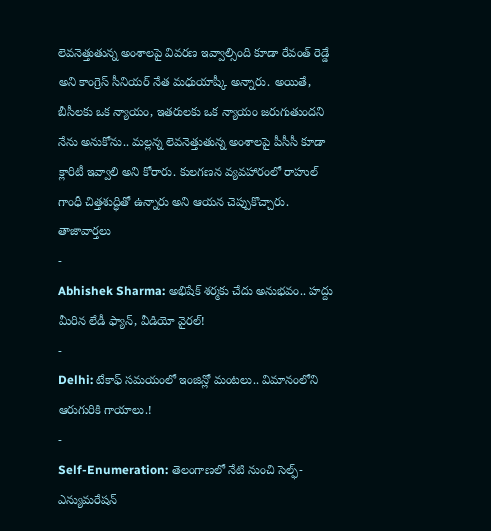లెవనెత్తుతున్న అంశాలపై వివరణ ఇవ్వాల్సింది కూడా రేవంత్ రెడ్డే అని కాంగ్రెస్ సీనియర్ నేత మధుయాష్కీ అన్నారు. అయితే, బీసీలకు ఒక న్యాయం, ఇతరులకు ఒక న్యాయం జరుగుతుందని నేను అనుకోను.. మల్లన్న లెవనెత్తుతున్న అంశాలపై పీసీసీ కూడా క్లారిటీ ఇవ్వాలి అని కోరారు. కులగణన వ్యవహారంలో రాహుల్ గాంధీ చిత్తశుద్ధితో ఉన్నారు అని ఆయన చెప్పుకొచ్చారు.
తాజావార్తలు
-
Abhishek Sharma: అభిషేక్ శర్మకు చేదు అనుభవం.. హద్దు మీరిన లేడీ ఫ్యాన్, వీడియో వైరల్!
-
Delhi: టేకాఫ్ సమయంలో ఇంజిన్లో మంటలు.. విమానంలోని ఆరుగురికి గాయాలు.!
-
Self-Enumeration: తెలంగాణలో నేటి నుంచి సెల్ఫ్-ఎన్యుమరేషన్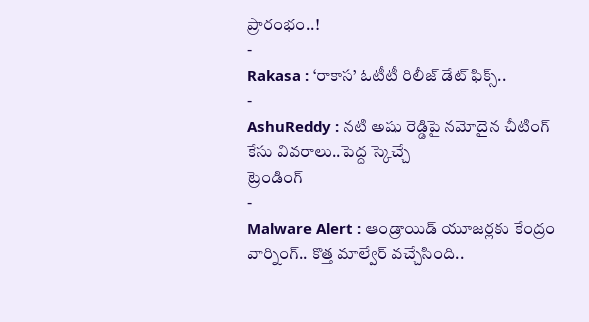ప్రారంభం..!
-
Rakasa : ‘రాకాస’ ఓటీటీ రిలీజ్ డేట్ ఫిక్స్..
-
AshuReddy : నటి అషు రెడ్డిపై నమోదైన చీటింగ్ కేసు వివరాలు..పెద్ద స్కెచ్చే
ట్రెండింగ్
-
Malware Alert : ఆండ్రాయిడ్ యూజర్లకు కేంద్రం వార్నింగ్.. కొత్త మాల్వేర్ వచ్చేసింది..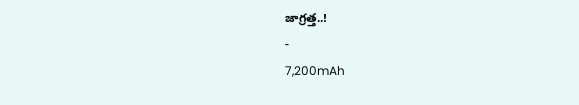జాగ్రత్త..!
-
7,200mAh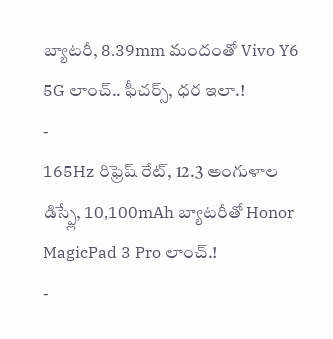బ్యాటరీ, 8.39mm మందంతో Vivo Y6 5G లాంచ్.. ఫీచర్స్, ధర ఇలా.!
-
165Hz రిఫ్రెష్ రేట్, 12.3 అంగుళాల డిస్ప్లే, 10,100mAh బ్యాటరీతో Honor MagicPad 3 Pro లాంచ్.!
-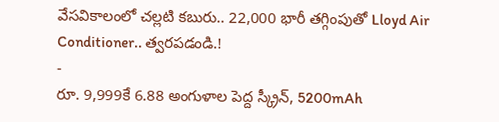వేసవికాలంలో చల్లటి కబురు.. 22,000 భారీ తగ్గింపుతో Lloyd Air Conditioner.. త్వరపడండి.!
-
రూ. 9,999కే 6.88 అంగుళాల పెద్ద స్క్రీన్, 5200mAh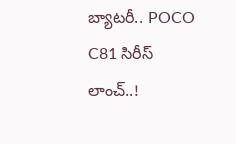బ్యాటరీ.. POCO C81 సిరీస్ లాంచ్..!